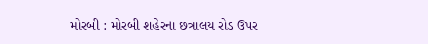મોરબી : મોરબી શહેરના છત્રાલય રોડ ઉપર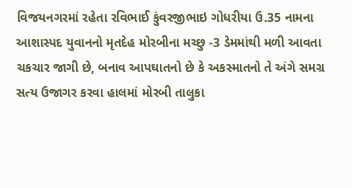વિજયનગરમાં રહેતા રવિભાઈ કુંવરજીભાઇ ગોધરીયા ઉ.35 નામના આશાસ્પદ યુવાનનો મૃતદેહ મોરબીના મચ્છુ -3 ડેમમાંથી મળી આવતા ચકચાર જાગી છે, બનાવ આપઘાતનો છે કે અકસ્માતનો તે અંગે સમગ્ર સત્ય ઉજાગર કરવા હાલમાં મોરબી તાલુકા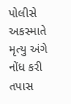પોલીસે અકસ્માતે મૃત્યુ અંગે નોંધ કરી તપાસ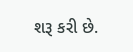શરૂ કરી છે.